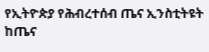የኢትዮጵያ የሕብረተሰብ ጤና ኢንስቲትዩት ከጤና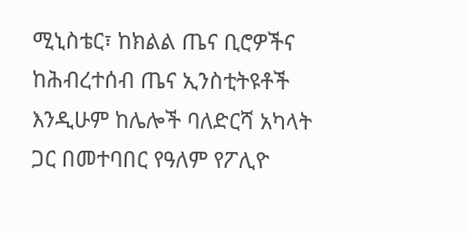ሚኒስቴር፣ ከክልል ጤና ቢሮዎችና ከሕብረተሰብ ጤና ኢንስቲትዩቶች እንዲሁም ከሌሎች ባለድርሻ አካላት ጋር በመተባበር የዓለም የፖሊዮ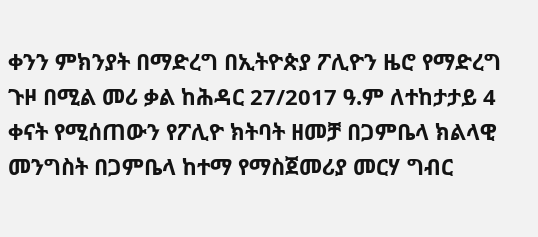ቀንን ምክንያት በማድረግ በኢትዮጵያ ፖሊዮን ዜሮ የማድረግ ጉዞ በሚል መሪ ቃል ከሕዳር 27/2017 ዓ.ም ለተከታታይ 4 ቀናት የሚሰጠውን የፖሊዮ ክትባት ዘመቻ በጋምቤላ ክልላዊ መንግስት በጋምቤላ ከተማ የማስጀመሪያ መርሃ ግብር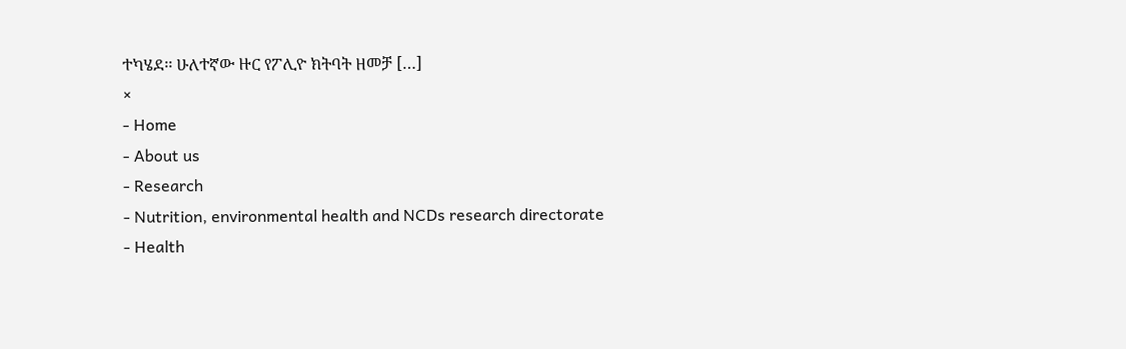ተካሄደ፡፡ ሁለተኛው ዙር የፖሊዮ ክትባት ዘመቻ […]
×
- Home
- About us
- Research
- Nutrition, environmental health and NCDs research directorate
- Health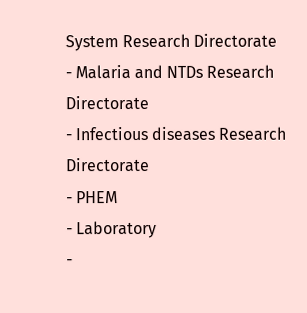System Research Directorate
- Malaria and NTDs Research Directorate
- Infectious diseases Research Directorate
- PHEM
- Laboratory
-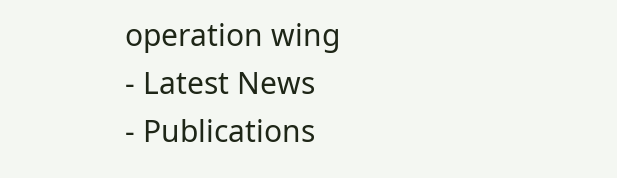operation wing
- Latest News
- Publications